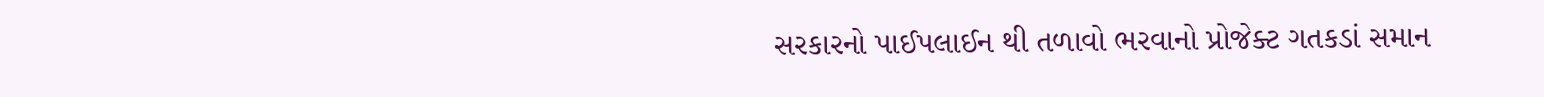સરકારનો પાઈપલાઈન થી તળાવો ભરવાનો પ્રોજેક્ટ ગતકડાં સમાન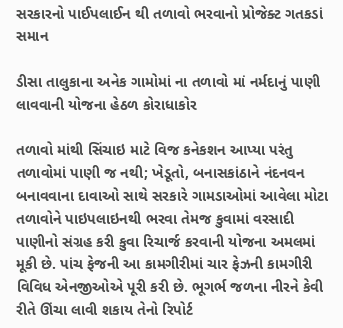સરકારનો પાઈપલાઈન થી તળાવો ભરવાનો પ્રોજેક્ટ ગતકડાં સમાન

ડીસા તાલુકાના અનેક ગામોમાં ના તળાવો માં નર્મદાનું પાણી લાવવાની યોજના હેઠળ કોરાધાકોર

તળાવો‌ માંથી સિંચાઇ માટે વિજ કનેકશન આપ્યા પરંતુ તળાવોમાં પાણી જ નથી; ખેડૂતો, બનાસકાંઠાને નંદનવન બનાવવાના દાવાઓ સાથે સરકારે ગામડાઓમાં આવેલા મોટા તળાવોને પાઇપલાઇનથી ભરવા તેમજ કુવામાં વરસાદી પાણીનો સંગ્રહ કરી કુવા રિચાર્જ કરવાની યોજના અમલમાં મૂકી છે. પાંચ ફેજની આ કામગીરીમાં ચાર ફેઝની કામગીરી વિવિધ એનજીઓએ પૂરી કરી છે. ભૂગર્ભ જળના નીરને કેવી રીતે ઊંચા લાવી શકાય તેનો રિપોર્ટ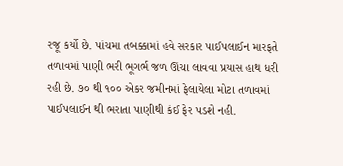રજૂ કર્યો છે. પાંચમા તબક્કામાં હવે સરકાર પાઈપલાઈન મારફતે તળાવમાં પાણી ભરી ભૂગર્ભ જળ ઊંચા લાવવા પ્રયાસ હાથ ધરી રહી છે. ૭૦ થી ૧૦૦ એકર જમીનમાં ફેલાયેલા મોટા તળાવમાં પાઈપલાઈન થી ભરાતા પાણીથી કંઈ ફેર પડશે નહી.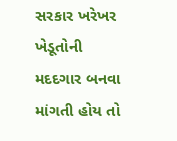સરકાર ખરેખર ખેડૂતોની મદદગાર બનવા માંગતી હોય તો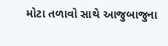મોટા તળાવો સાથે આજુબાજુના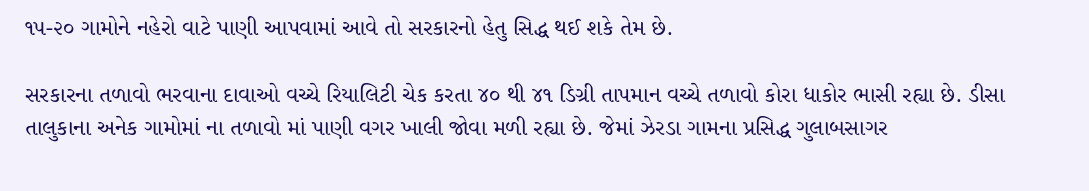૧૫-૨૦ ગામોને નહેરો વાટે પાણી આપવામાં આવે તો સરકારનો હેતુ સિદ્ધ થઈ શકે તેમ છે.

સરકારના તળાવો ભરવાના દાવાઓ વચ્ચે રિયાલિટી ચેક કરતા ૪૦ થી ૪૧ ડિગ્રી તાપમાન વચ્ચે તળાવો કોરા ધાકોર ભાસી રહ્યા છે. ડીસા તાલુકાના અનેક ગામોમાં ના તળાવો માં પાણી વગર ખાલી જોવા મળી રહ્યા છે. જેમાં ઝેરડા ગામના પ્રસિદ્ધ ગુલાબસાગર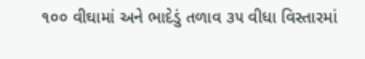૧૦૦ વીઘામાં અને ભાદેડું તળાવ ૩૫ વીધા વિસ્તારમાં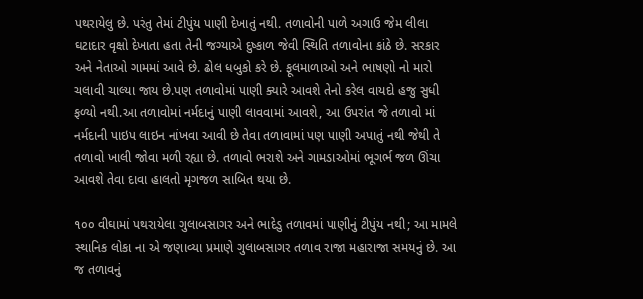પથરાયેલુ છે. પરંતુ તેમાં ટીપુંય પાણી દેખાતું નથી. તળાવોની પાળે અગાઉ જેમ લીલા ઘટાદાર વૃક્ષો દેખાતા હતા તેની જગ્યાએ દુષ્કાળ જેવી સ્થિતિ તળાવોના કાંઠે છે. સરકાર અને નેતાઓ ગામમાં આવે છે. ઢોલ ધબુકો કરે છે. ફૂલમાળાઓ અને ભાષણો નો મારો ચલાવી ચાલ્યા જાય છે.પણ તળાવોમાં પાણી ક્યારે આવશે તેનો કરેલ વાયદો હજુ સુધી ફળ્યો નથી.આ તળાવોમાં નર્મદાનું પાણી લાવવામાં આવશે, આ ઉપરાંત જે તળાવો માં નર્મદાની પાઇપ લાઇન નાંખવા આવી છે તેવા તળાવામાં પણ પાણી અપાતું નથી જેથી તે તળાવો ખાલી જોવા મળી રહ્યા છે. તળાવો ભરાશે અને ગામડાઓમાં ભૂગર્ભ જળ ઊંચા આવશે તેવા દાવા હાલતો મૃગજળ સાબિત થયા છે.

૧૦૦ વીઘામાં પથરાયેલા ગુલાબસાગર અને ભાદેડુ તળાવમાં પાણીનું ટીપુંય નથી; આ મામલે સ્થાનિક લોકા ના એ જણાવ્યા પ્રમાણે ગુલાબસાગર તળાવ રાજા મહારાજા સમયનું છે. આ જ તળાવનું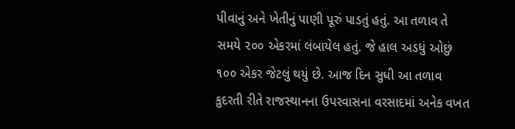પીવાનું અને ખેતીનું પાણી પૂરું પાડતું હતું. આ તળાવ તે સમયે ૨૦૦ એકરમાં લંબાયેલ હતું. જે હાલ અડધું ઓછું ૧૦૦ એકર જેટલું થયું છે. આજ દિન સુધી આ તળાવ કુદરતી રીતે રાજસ્થાનના ઉપરવાસના વરસાદમાં અનેક વખત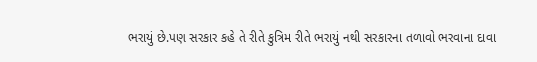ભરાયું છે.પણ સરકાર કહે તે રીતે કુત્રિમ રીતે ભરાયું નથી સરકારના તળાવો ભરવાના દાવા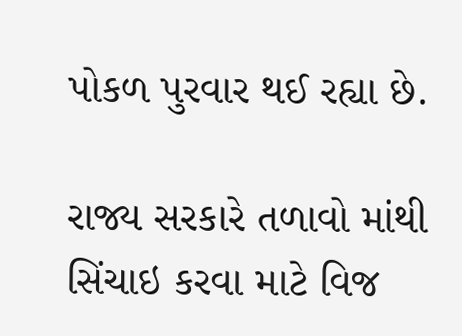પોકળ પુરવાર થઈ રહ્યા છે.

રાજ્ય સરકારે તળાવો માંથી સિંચાઇ કરવા માટે વિજ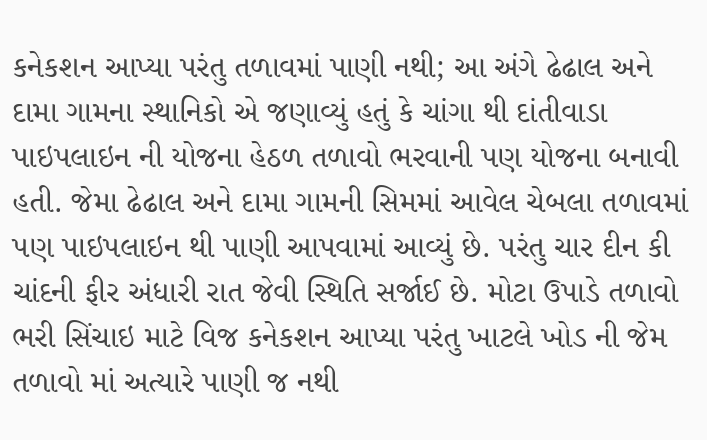કનેકશન આપ્યા પરંતુ તળાવમાં પાણી નથી; આ અંગે ઢેઢાલ અને દામા ગામના સ્થાનિકો એ જણાવ્યું હતું કે ચાંગા થી દાંતીવાડા પાઇપલાઇન ની યોજના હેઠળ તળાવો ભરવાની પણ યોજના બનાવી હતી. જેમા ઢેઢાલ અને દામા ગામની સિમમાં આવેલ ચેબલા તળાવમાં પણ પાઇપલાઇન થી પાણી આપવામાં આવ્યું છે. પરંતુ ચાર દીન કી ચાંદની ફીર અંધારી રાત જેવી સ્થિતિ સર્જાઈ છે. મોટા ઉપાડે તળાવો ભરી સિંચાઇ માટે વિજ કનેકશન આપ્યા પરંતુ ખાટલે ખોડ ની જેમ તળાવો માં અત્યારે પાણી જ નથી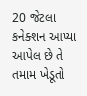20 જેટલા કનેક્શન આપ્યા આપેલ છે તે તમામ ખેડૂતો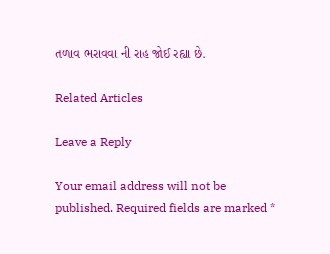તળાવ ભરાવવા ની રાહ જોઈ રહ્યા છે.

Related Articles

Leave a Reply

Your email address will not be published. Required fields are marked *